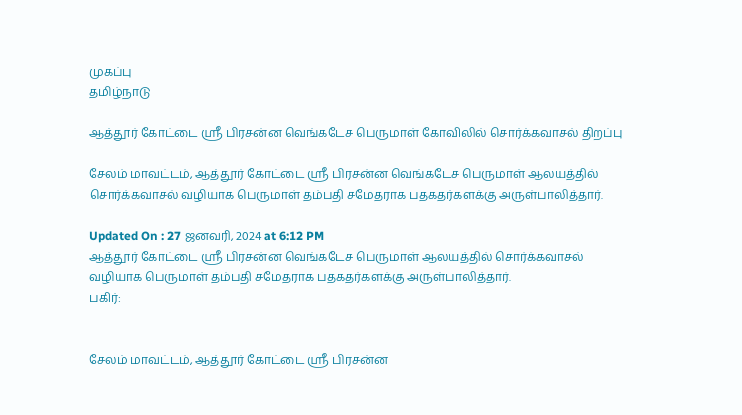முகப்பு
தமிழ்நாடு

ஆத்தூர் கோட்டை ஸ்ரீ பிரசன்ன வெங்கடேச பெருமாள் கோவிலில் சொர்க்கவாசல் திறப்பு

சேலம் மாவட்டம், ஆத்தூர் கோட்டை ஸ்ரீ பிரசன்ன வெங்கடேச பெருமாள் ஆலயத்தில் சொர்க்கவாசல் வழியாக பெருமாள் தம்பதி சமேதராக பதகதர்களக்கு அருள்பாலித்தார்.

Updated On : 27 ஜனவரி, 2024 at 6:12 PM
ஆத்தூர் கோட்டை ஸ்ரீ பிரசன்ன வெங்கடேச பெருமாள் ஆலயத்தில் சொர்க்கவாசல் வழியாக பெருமாள் தம்பதி சமேதராக பதகதர்களக்கு அருள்பாலித்தார்.
பகிர்:


சேலம் மாவட்டம், ஆத்தூர் கோட்டை ஸ்ரீ பிரசன்ன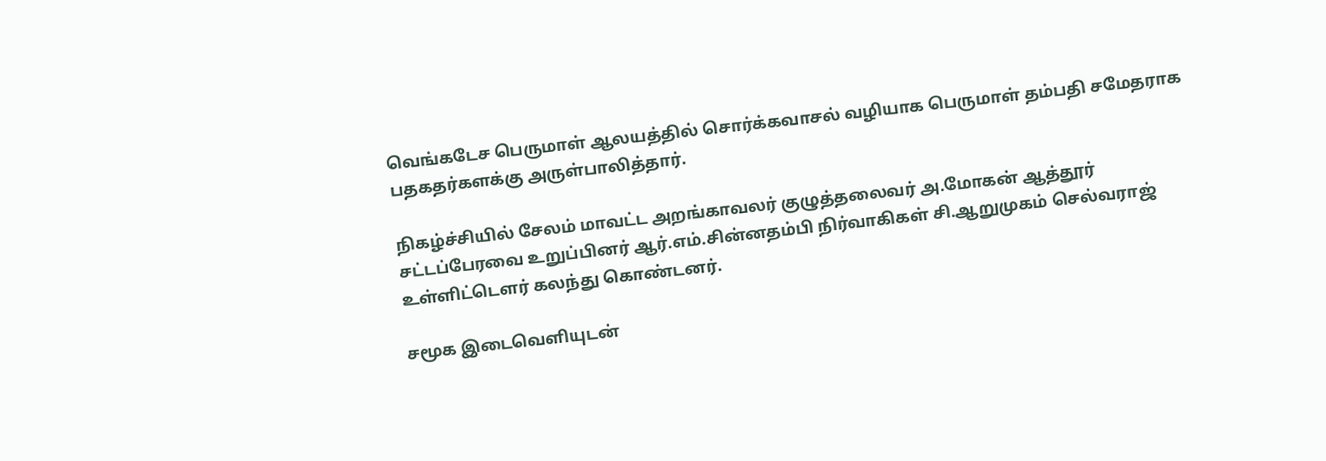வெங்கடேச பெருமாள் ஆலயத்தில் சொர்க்கவாசல் வழியாக பெருமாள் தம்பதி சமேதராக பதகதர்களக்கு அருள்பாலித்தார்.

நிகழ்ச்சியில் சேலம் மாவட்ட அறங்காவலர் குழுத்தலைவர் அ.மோகன் ஆத்தூர் சட்டப்பேரவை உறுப்பினர் ஆர்.எம்.சின்னதம்பி நிர்வாகிகள் சி.ஆறுமுகம் செல்வராஜ் உள்ளிட்டௌர் கலந்து கொண்டனர்.

சமூக இடைவெளியுடன்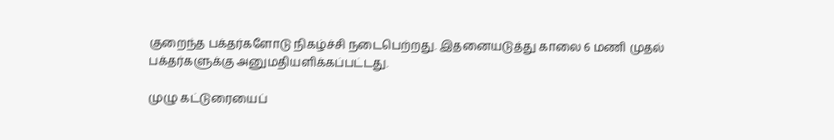குறைந்த பக்தர்களோடு நிகழ்ச்சி நடைபெற்றது. இதனையடுத்து காலை 6 மணி முதல் பக்தர்களுக்கு அனுமதியளிக்கப்பட்டது.

முழு கட்டுரையைப்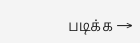படிக்க →